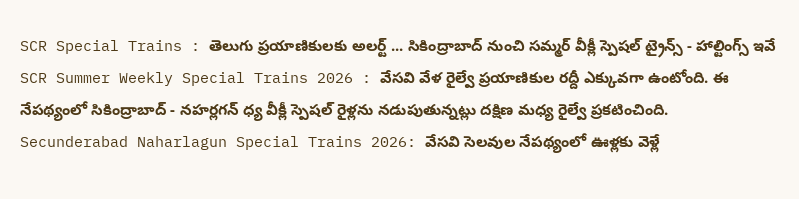SCR Special Trains : తెలుగు ప్రయాణికులకు అలర్ట్ ... సికింద్రాబాద్ నుంచి సమ్మర్ వీక్లీ స్పెషల్ ట్రైన్స్ - హాల్టింగ్స్ ఇవే
SCR Summer Weekly Special Trains 2026 : వేసవి వేళ రైల్వే ప్రయాణికుల రద్దీ ఎక్కువగా ఉంటోంది. ఈ నేపథ్యంలో సికింద్రాబాద్ - నహర్లగన్ ధ్య వీక్లీ స్పెషల్ రైళ్లను నడుపుతున్నట్లు దక్షిణ మధ్య రైల్వే ప్రకటించింది.
Secunderabad Naharlagun Special Trains 2026: వేసవి సెలవుల నేపథ్యంలో ఊళ్లకు వెళ్లే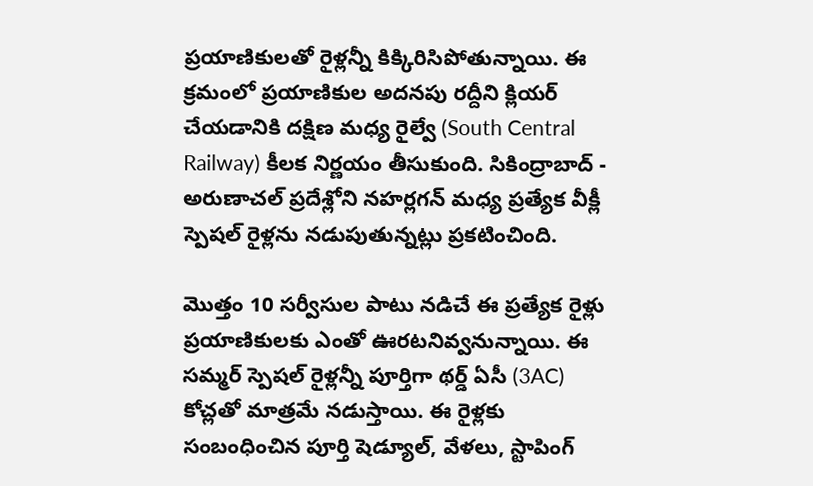ప్రయాణికులతో రైళ్లన్నీ కిక్కిరిసిపోతున్నాయి. ఈ క్రమంలో ప్రయాణికుల అదనపు రద్దీని క్లియర్ చేయడానికి దక్షిణ మధ్య రైల్వే (South Central Railway) కీలక నిర్ణయం తీసుకుంది. సికింద్రాబాద్ - అరుణాచల్ ప్రదేశ్లోని నహర్లగన్ మధ్య ప్రత్యేక వీక్లీ స్పెషల్ రైళ్లను నడుపుతున్నట్లు ప్రకటించింది.

మొత్తం 10 సర్వీసుల పాటు నడిచే ఈ ప్రత్యేక రైళ్లు ప్రయాణికులకు ఎంతో ఊరటనివ్వనున్నాయి. ఈ సమ్మర్ స్పెషల్ రైళ్లన్నీ పూర్తిగా థర్డ్ ఏసీ (3AC) కోచ్లతో మాత్రమే నడుస్తాయి. ఈ రైళ్లకు సంబంధించిన పూర్తి షెడ్యూల్, వేళలు, స్టాపింగ్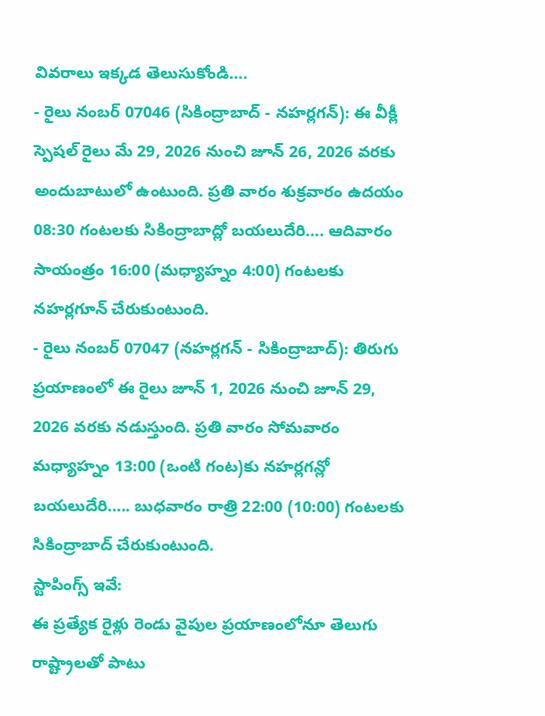వివరాలు ఇక్కడ తెలుసుకోండి….
- రైలు నంబర్ 07046 (సికింద్రాబాద్ - నహర్లగన్): ఈ వీక్లీ స్పెషల్ రైలు మే 29, 2026 నుంచి జూన్ 26, 2026 వరకు అందుబాటులో ఉంటుంది. ప్రతి వారం శుక్రవారం ఉదయం 08:30 గంటలకు సికింద్రాబాద్లో బయలుదేరి…. ఆదివారం సాయంత్రం 16:00 (మధ్యాహ్నం 4:00) గంటలకు నహర్లగూన్ చేరుకుంటుంది.
- రైలు నంబర్ 07047 (నహర్లగన్ - సికింద్రాబాద్): తిరుగు ప్రయాణంలో ఈ రైలు జూన్ 1, 2026 నుంచి జూన్ 29, 2026 వరకు నడుస్తుంది. ప్రతి వారం సోమవారం మధ్యాహ్నం 13:00 (ఒంటి గంట)కు నహర్లగన్లో బయలుదేరి….. బుధవారం రాత్రి 22:00 (10:00) గంటలకు సికింద్రాబాద్ చేరుకుంటుంది.
స్టాపింగ్స్ ఇవే:
ఈ ప్రత్యేక రైళ్లు రెండు వైపుల ప్రయాణంలోనూ తెలుగు రాష్ట్రాలతో పాటు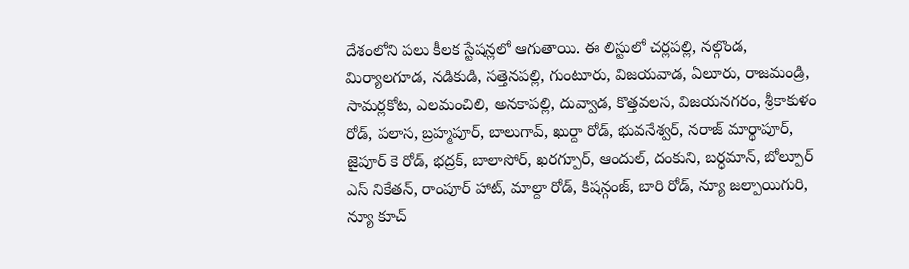దేశంలోని పలు కీలక స్టేషన్లలో ఆగుతాయి. ఈ లిస్టులో చర్లపల్లి, నల్గొండ, మిర్యాలగూడ, నడికుడి, సత్తెనపల్లి, గుంటూరు, విజయవాడ, ఏలూరు, రాజమండ్రి, సామర్లకోట, ఎలమంచిలి, అనకాపల్లి, దువ్వాడ, కొత్తవలస, విజయనగరం, శ్రీకాకుళం రోడ్, పలాస, బ్రహ్మపూర్, బాలుగావ్, ఖుర్దా రోడ్, భువనేశ్వర్, నరాజ్ మార్థాపూర్, జైపూర్ కె రోడ్, భద్రక్, బాలాసోర్, ఖరగ్పూర్, ఆందుల్, దంకుని, బర్ధమాన్, బోల్పూర్ ఎస్ నికేతన్, రాంపూర్ హాట్, మాల్దా రోడ్, కిషన్గంజ్, బారి రోడ్, న్యూ జల్పాయిగురి, న్యూ కూచ్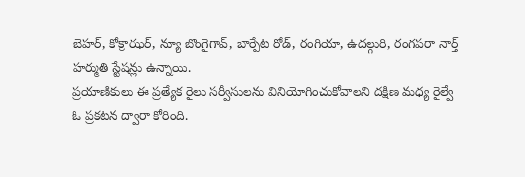బెహర్, కోక్రాఝర్, న్యూ బొంగైగావ్, బార్పేట రోడ్, రంగియా, ఉదల్గురి, రంగపరా నార్త్ హర్ముతి స్టేషన్లు ఉన్నాయి.
ప్రయాణికులు ఈ ప్రత్యేక రైలు సర్వీసులను వినియోగించుకోవాలని దక్షిణ మధ్య రైల్వే ఓ ప్రకటన ద్వారా కోరింది.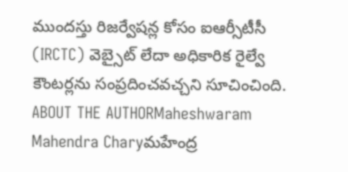ముందస్తు రిజర్వేషన్ల కోసం ఐఆర్సీటీసీ (IRCTC) వెబ్సైట్ లేదా అధికారిక రైల్వే కౌంటర్లను సంప్రదించవచ్చని సూచించింది.
ABOUT THE AUTHORMaheshwaram Mahendra Charyమహేంద్ర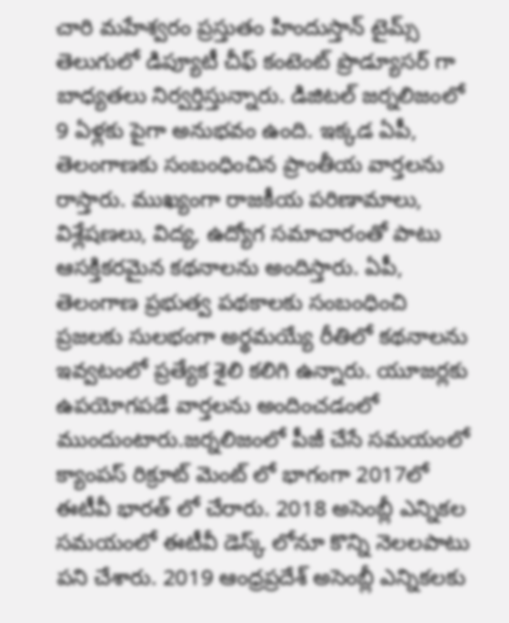చారి మహేశ్వరం ప్రస్తుతం హిందుస్తాన్ టైమ్స్ తెలుగులో డిప్యూటీ చీఫ్ కంటెంట్ ప్రొడ్యూసర్ గా బాధ్యతలు నిర్వర్తిస్తున్నారు. డిజిటల్ జర్నలిజంలో 9 ఏళ్లకు పైగా అనుభవం ఉంది. ఇక్కడ ఏపీ, తెలంగాణకు సంబంధించిన ప్రాంతీయ వార్తలను రాస్తారు. ముఖ్యంగా రాజకీయ పరిణామాలు, విశ్లేషణలు, విద్య, ఉద్యోగ సమాచారంతో పాటు ఆసక్తికరమైన కథనాలను అందిస్తారు. ఏపీ, తెలంగాణ ప్రభుత్వ పథకాలకు సంబంధించి ప్రజలకు సులభంగా అర్థమయ్యే రీతిలో కథనాలను ఇవ్వటంలో ప్రత్యేక శైలి కలిగి ఉన్నారు. యూజర్లకు ఉపయోగపడే వార్తలను అందించడంలో ముందుంటారు.జర్నలిజంలో పీజీ చేసే సమయంలో క్యాంపస్ రిక్రూట్ మెంట్ లో భాగంగా 2017లో ఈటీవీ భారత్ లో చేరారు. 2018 అసెంబ్లీ ఎన్నికల సమయంలో ఈటీవీ డెస్క్ లోనూ కొన్ని నెలలపాటు పని చేశారు. 2019 ఆంధ్రప్రదేశ్ అసెంబ్లీ ఎన్నికలకు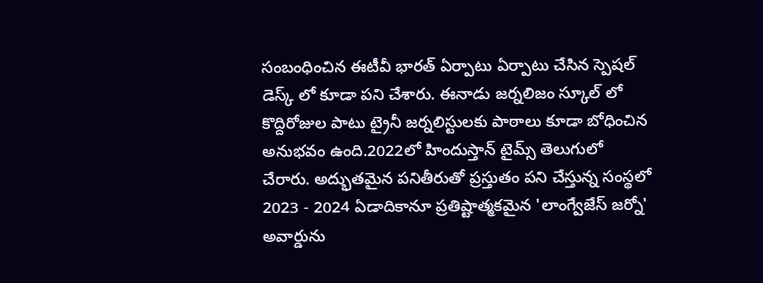సంబంధించిన ఈటీవీ భారత్ ఏర్పాటు ఏర్పాటు చేసిన స్పెషల్ డెస్క్ లో కూడా పని చేశారు. ఈనాడు జర్నలిజం స్కూల్ లో కొద్దిరోజుల పాటు ట్రైనీ జర్నలిస్టులకు పాఠాలు కూడా బోధించిన అనుభవం ఉంది.2022లో హిందుస్తాన్ టైమ్స్ తెలుగులో చేరారు. అద్భుతమైన పనితీరుతో ప్రస్తుతం పని చేస్తున్న సంస్థలో 2023 - 2024 ఏడాదికానూ ప్రతిష్టాత్మకమైన 'లాంగ్వేజేస్ జర్నో' అవార్డును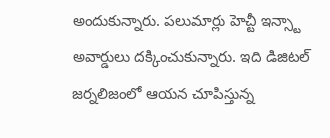అందుకున్నారు. పలుమార్లు హెచ్టీ ఇన్స్టా అవార్డులు దక్కించుకున్నారు. ఇది డిజిటల్ జర్నలిజంలో ఆయన చూపిస్తున్న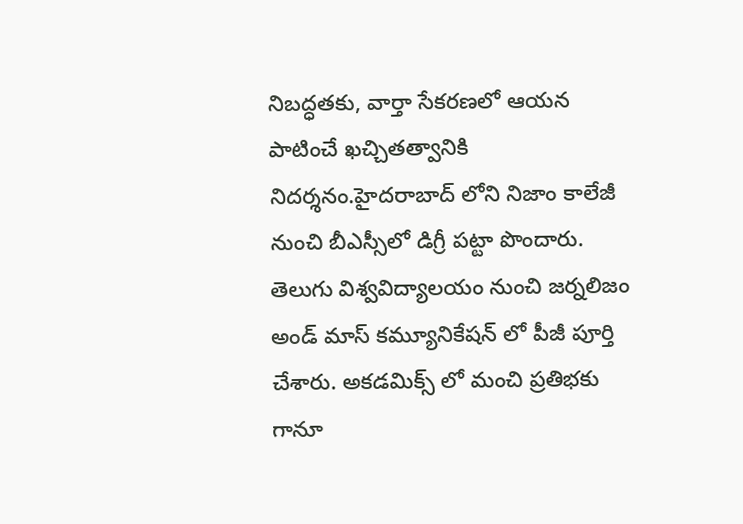నిబద్ధతకు, వార్తా సేకరణలో ఆయన పాటించే ఖచ్చితత్వానికి నిదర్శనం.హైదరాబాద్ లోని నిజాం కాలేజీ నుంచి బీఎస్సీలో డిగ్రీ పట్టా పొందారు. తెలుగు విశ్వవిద్యాలయం నుంచి జర్నలిజం అండ్ మాస్ కమ్యూనికేషన్ లో పీజీ పూర్తి చేశారు. అకడమిక్స్ లో మంచి ప్రతిభకు గానూ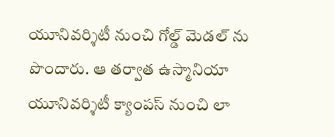యూనివర్శిటీ నుంచి గోల్డ్ మెడల్ ను పొందారు. ఆ తర్వాత ఉస్మానియా యూనివర్శిటీ క్యాంపస్ నుంచి లా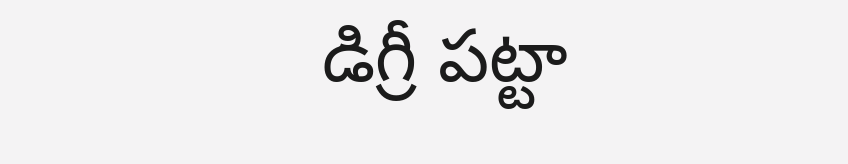డిగ్రీ పట్టా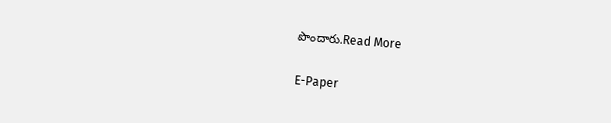పొందారు.Read More

E-Paper